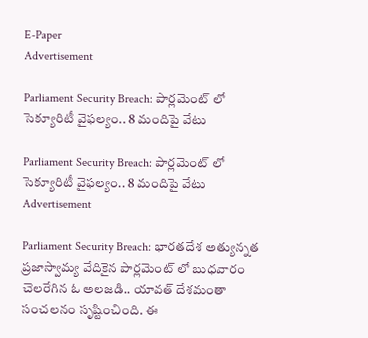E-Paper
Advertisement

Parliament Security Breach: పార్లమెంట్ లో సెక్యూరిటీ వైఫల్యం.. 8 మందిపై వేటు

Parliament Security Breach: పార్లమెంట్ లో సెక్యూరిటీ వైఫల్యం.. 8 మందిపై వేటు
Advertisement

Parliament Security Breach: భారతదేశ అత్యున్నత ప్రజాస్వామ్య వేదికైన పార్లమెంట్ లో బుధవారం చెలరేగిన ఓ అలజడి.. యావత్ దేశమంతా సంచలనం సృష్టించింది. ఈ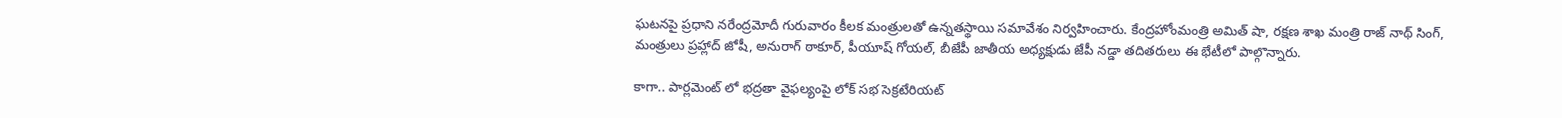ఘటనపై ప్రధాని నరేంద్రమోదీ గురువారం కీలక మంత్రులతో ఉన్నతస్థాయి సమావేశం నిర్వహించారు. కేంద్రహోంమంత్రి అమిత్ షా, రక్షణ శాఖ మంత్రి రాజ్ నాథ్ సింగ్, మంత్రులు ప్రహ్లాద్ జోషీ, అనురాగ్ ఠాకూర్, పీయూష్ గోయల్, బీజేపీ జాతీయ అధ్యక్షుడు జేపీ నడ్డా తదితరులు ఈ భేటీలో పాల్గొన్నారు.

కాగా.. పార్లమెంట్ లో భద్రతా వైఫల్యంపై లోక్ సభ సెక్రటేరియట్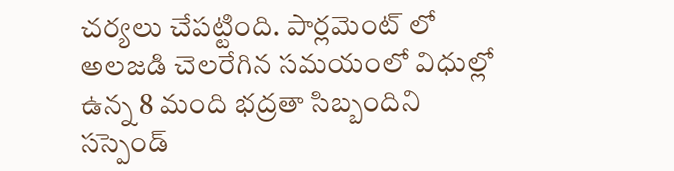చర్యలు చేపట్టింది. పార్లమెంట్ లో అలజడి చెలరేగిన సమయంలో విధుల్లో ఉన్న 8 మంది భద్రతా సిబ్బందిని సస్పెండ్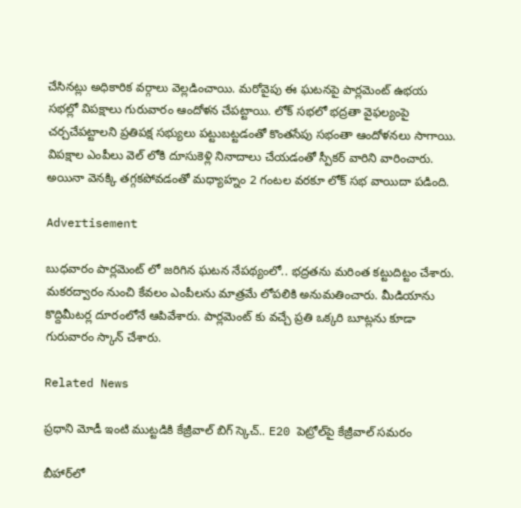చేసినట్లు అధికారిక వర్గాలు వెల్లడించాయి. మరోవైపు ఈ ఘటనపై పార్లమెంట్ ఉభయ సభల్లో విపక్షాలు గురువారం ఆందోళన చేపట్టాయి. లోక్ సభలో భద్రతా వైఫల్యంపై చర్చచేపట్టాలని ప్రతిపక్ష సభ్యులు పట్టుబట్టడంతో కొంతసేపు సభంతా ఆందోళనలు సాగాయి. విపక్షాల ఎంపీలు వెల్ లోకి దూసుకెళ్లి నినాదాలు చేయడంతో స్పీకర్ వారిని వారించారు. అయినా వెనక్కి తగ్గకపోవడంతో మధ్యాహ్నం 2 గంటల వరకూ లోక్ సభ వాయిదా పడింది.

Advertisement

బుధవారం పార్లమెంట్ లో జరిగిన ఘటన నేపథ్యంలో.. భద్రతను మరింత కట్టుదిట్టం చేశారు. మకరద్వారం నుంచి కేవలం ఎంపీలను మాత్రమే లోపలికి అనుమతించారు. మీడియాను కొద్దిమీటర్ల దూరంలోనే ఆపివేశారు. పార్లమెంట్ కు వచ్చే ప్రతి ఒక్కరి బూట్లను కూడా గురువారం స్కాన్ చేశారు.

Related News

ప్రధాని మోడీ ఇంటి ముట్టడికి కేజ్రీవాల్ బిగ్ స్కెచ్.. E20 పెట్రోల్‌పై కేజ్రీవాల్ సమరం

బీహార్‌లో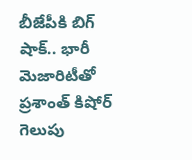బీజేపీకి బిగ్ షాక్.. భారీ మెజారిటీతో ప్రశాంత్ కిషోర్ గెలుపు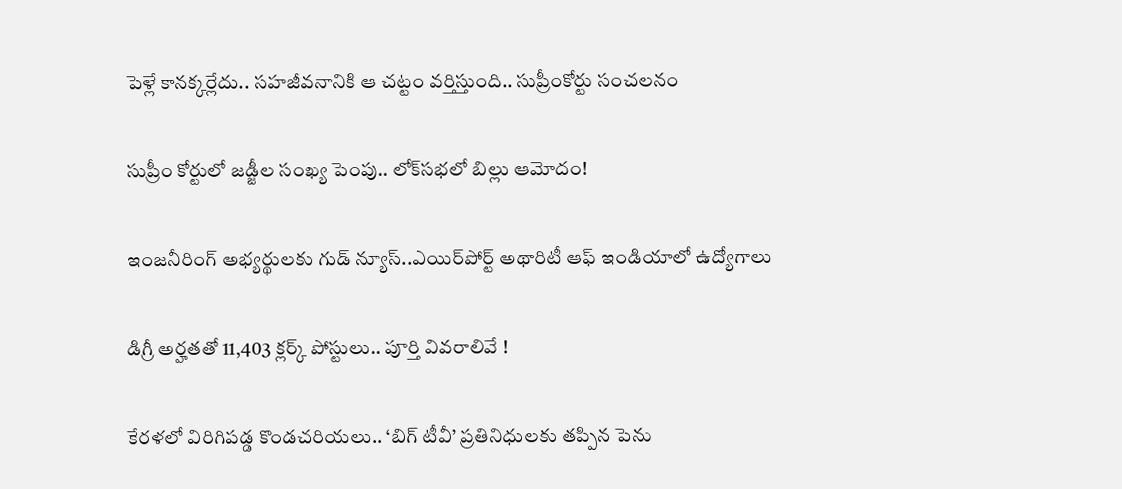పెళ్లే కానక్కర్లేదు.. సహజీవనానికి ఆ చట్టం వర్తిస్తుంది.. సుప్రీంకోర్టు సంచలనం

సుప్రీం కోర్టులో జడ్జీల సంఖ్య పెంపు.. లోక్‌సభలో బిల్లు ఆమోదం!

ఇంజనీరింగ్ అభ్యర్థులకు గుడ్ న్యూస్..ఎయిర్‌పోర్ట్ అథారిటీ ఆఫ్ ఇండియాలో ఉద్యోగాలు

డిగ్రీ అర్హతతో 11,403 క్లర్క్ పోస్టులు.. పూర్తి వివరాలివే !

కేరళలో విరిగిపడ్డ కొండచరియలు.. ‘బిగ్ టీవీ’ ప్రతినిధులకు తప్పిన పెను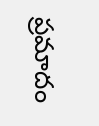ప్రమాదం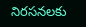నిరసనలకు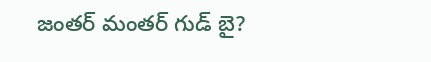జంతర్ మంతర్ గుడ్ బై?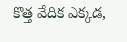కొత్త వేదిక ఎక్కడ,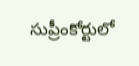సుప్రీంకోర్టులో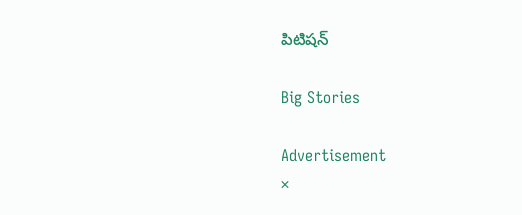పిటిషన్

Big Stories

Advertisement
×